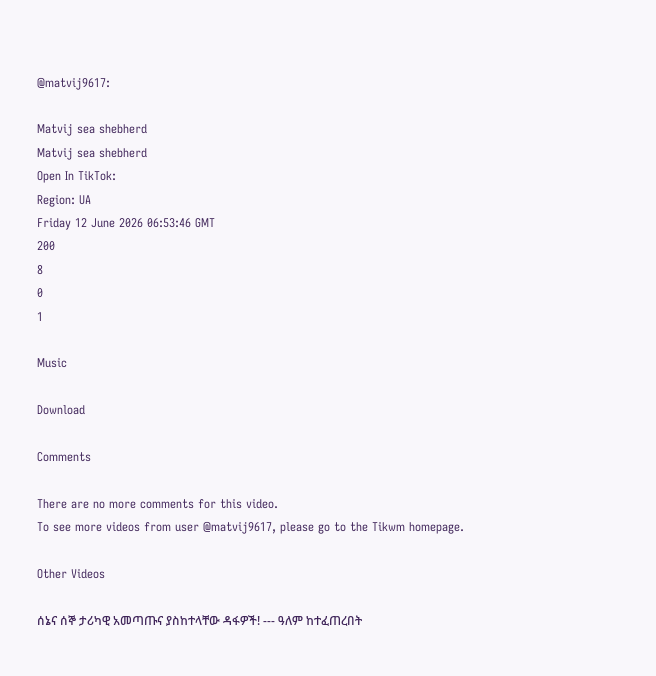@matvij9617:

Matvij sea shebherd
Matvij sea shebherd
Open In TikTok:
Region: UA
Friday 12 June 2026 06:53:46 GMT
200
8
0
1

Music

Download

Comments

There are no more comments for this video.
To see more videos from user @matvij9617, please go to the Tikwm homepage.

Other Videos

ሰኔና ሰኞ ታሪካዊ አመጣጡና ያስከተላቸው ዳፋዎች! --- ዓለም ከተፈጠረበት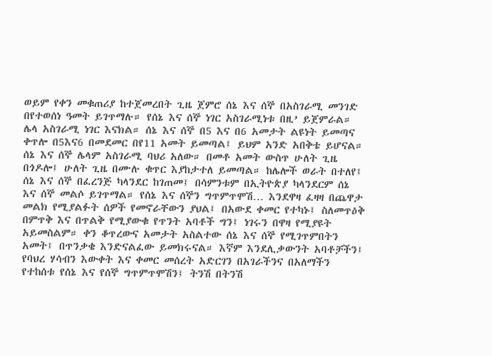ወይም የቀን መቁጠሪያ ከተጀመረበት ጊዜ ጀምሮ ሰኔ እና ሰኞ በአስገራሚ መንገድ በየተወሰነ ዓመት ይገጥማሉ። የሰኔ እና ሰኞ ነገር አስገራሚነቱ በዚ’ ይጀምራል። ሌላ አስገራሚ ነገር እናክል። ሰኔ እና ሰኞ በ5 እና በ6 አመታት ልዩነት ይመጣና ቀጥሎ በ5እና6 በመደመር በየ11 አመት ይመጣል፤ ይህም አንድ አበቅቴ ይሆናል። ሰኔ እና ሰኞ ሌላም አስገራሚ ባህሪ አለው። በመቶ አመት ውስጥ ሁለት ጊዜ በጎዶሎ፤ ሁለት ጊዜ በሙሉ ቁጥር እያከታተለ ይመጣል። ከሌሎች ወራት በተለየ፤ ሰኔ እና ሰኞ በፈረንጅ ካላንደር ከገጠመ፤ በሳምንቱም በኢትዮጵያ ካላንደርም ሰኔ እና ሰኞ መልሶ ይገጥማል። የሰኔ እና ሰኞን ግጥምጥሞሽ… እንደዋዛ ፈዛዛ በጨዋታ መልክ የሚያልፉት ሰዎች የመኖራቸውን ያህል፤ በአውደ ቀመር የተካኑ፤ ስለመጥዕቅ በምጥቅ እና በጥልቅ የሚያውቁ የጥንት አባቶች ግን፤ ነገሩን በዋዛ የሚያዩት አይመስልም። ቀን ቆጥረውና አመታት አስልተው ሰኔ እና ሰኞ የሚገጥምበትን አመት፤ በጥንቃቄ እንድናልፈው ይመክሩናል። እኛም እንደሊቃውንት አባቶቻችን፤ የባህረ ሃሳብን እውቀት እና ቀመር መሰረት አድርገን በአገራችንና በአለማችን የተከሰቱ የሰኔ እና የሰኞ ግጥምጥሞሽን፤ ትንሽ በትንሽ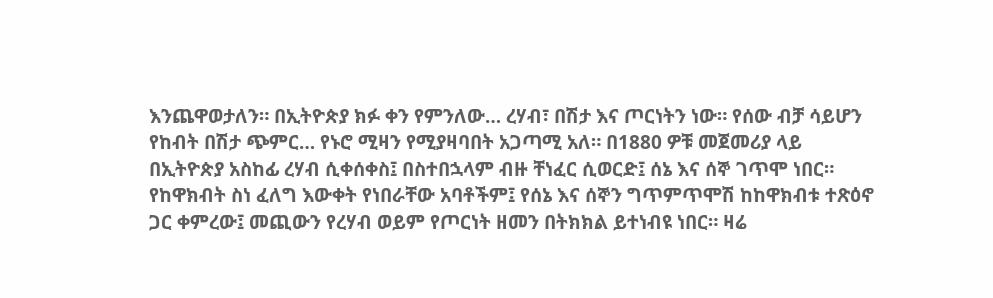እንጨዋወታለን። በኢትዮጵያ ክፉ ቀን የምንለው… ረሃብ፣ በሽታ እና ጦርነትን ነው። የሰው ብቻ ሳይሆን የከብት በሽታ ጭምር… የኑሮ ሚዛን የሚያዛባበት አጋጣሚ አለ። በ1880 ዎቹ መጀመሪያ ላይ በኢትዮጵያ አስከፊ ረሃብ ሲቀሰቀስ፤ በስተበኋላም ብዙ ቸነፈር ሲወርድ፤ ሰኔ እና ሰኞ ገጥሞ ነበር። የከዋክብት ስነ ፈለግ እውቀት የነበራቸው አባቶችም፤ የሰኔ እና ሰኞን ግጥምጥሞሽ ከከዋክብቱ ተጽዕኖ ጋር ቀምረው፤ መጪውን የረሃብ ወይም የጦርነት ዘመን በትክክል ይተነብዩ ነበር። ዛሬ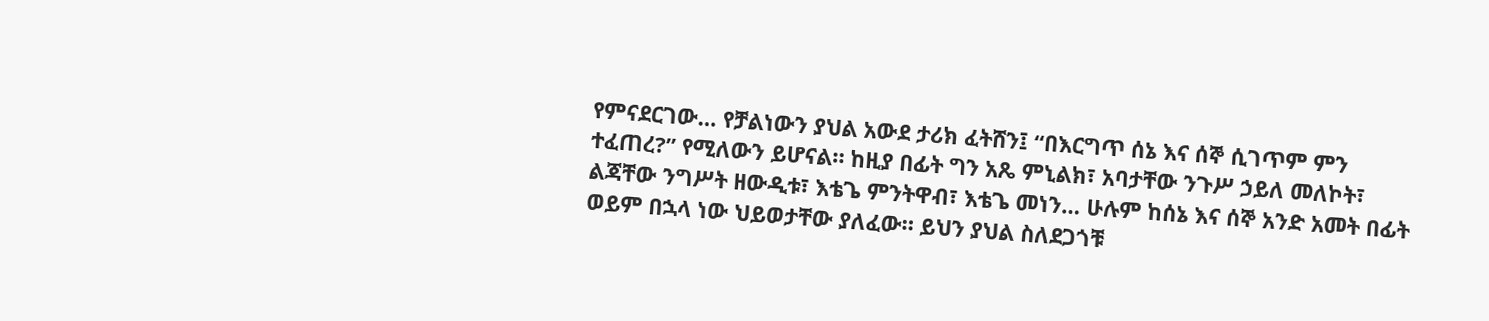የምናደርገው… የቻልነውን ያህል አውደ ታሪክ ፈትሸን፤ “በእርግጥ ሰኔ እና ሰኞ ሲገጥም ምን ተፈጠረ?” የሚለውን ይሆናል። ከዚያ በፊት ግን አጼ ምኒልክ፣ አባታቸው ንጉሥ ኃይለ መለኮት፣ ልጃቸው ንግሥት ዘውዲቱ፣ እቴጌ ምንትዋብ፣ እቴጌ መነን… ሁሉም ከሰኔ እና ሰኞ አንድ አመት በፊት ወይም በኋላ ነው ህይወታቸው ያለፈው። ይህን ያህል ስለደጋጎቹ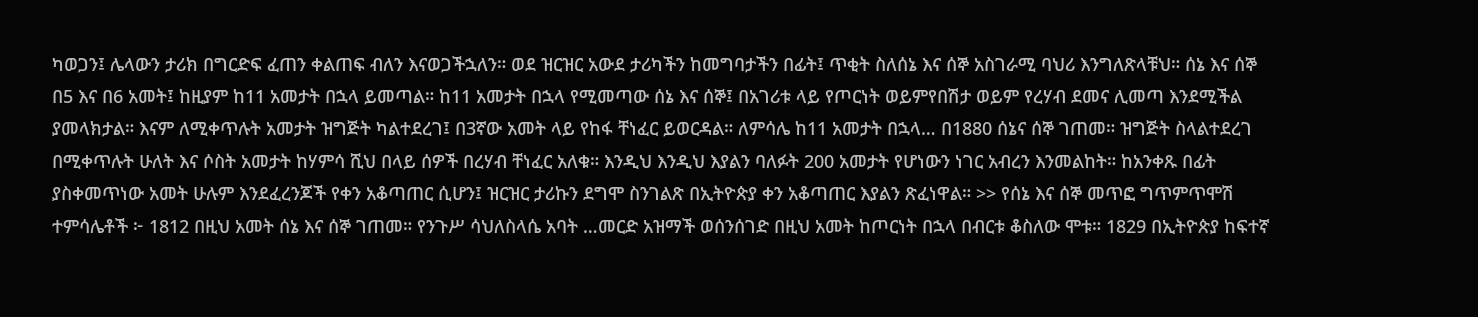ካወጋን፤ ሌላውን ታሪክ በግርድፍ ፈጠን ቀልጠፍ ብለን እናወጋችኋለን። ወደ ዝርዝር አውደ ታሪካችን ከመግባታችን በፊት፤ ጥቂት ስለሰኔ እና ሰኞ አስገራሚ ባህሪ እንግለጽላቹህ። ሰኔ እና ሰኞ በ5 እና በ6 አመት፤ ከዚያም ከ11 አመታት በኋላ ይመጣል። ከ11 አመታት በኋላ የሚመጣው ሰኔ እና ሰኞ፤ በአገሪቱ ላይ የጦርነት ወይምየበሽታ ወይም የረሃብ ደመና ሊመጣ እንደሚችል ያመላክታል። እናም ለሚቀጥሉት አመታት ዝግጅት ካልተደረገ፤ በ3ኛው አመት ላይ የከፋ ቸነፈር ይወርዳል። ለምሳሌ ከ11 አመታት በኋላ… በ1880 ሰኔና ሰኞ ገጠመ። ዝግጅት ስላልተደረገ በሚቀጥሉት ሁለት እና ሶስት አመታት ከሃምሳ ሺህ በላይ ሰዎች በረሃብ ቸነፈር አለቁ። እንዲህ እንዲህ እያልን ባለፉት 200 አመታት የሆነውን ነገር አብረን እንመልከት። ከአንቀጹ በፊት ያስቀመጥነው አመት ሁሉም እንደፈረንጆች የቀን አቆጣጠር ሲሆን፤ ዝርዝር ታሪኩን ደግሞ ስንገልጽ በኢትዮጵያ ቀን አቆጣጠር እያልን ጽፈነዋል። >> የሰኔ እና ሰኞ መጥፎ ግጥምጥሞሽ ተምሳሌቶች ፦ 1812 በዚህ አመት ሰኔ እና ሰኞ ገጠመ። የንጉሥ ሳህለስላሴ አባት …መርድ አዝማች ወሰንሰገድ በዚህ አመት ከጦርነት በኋላ በብርቱ ቆስለው ሞቱ። 1829 በኢትዮጵያ ከፍተኛ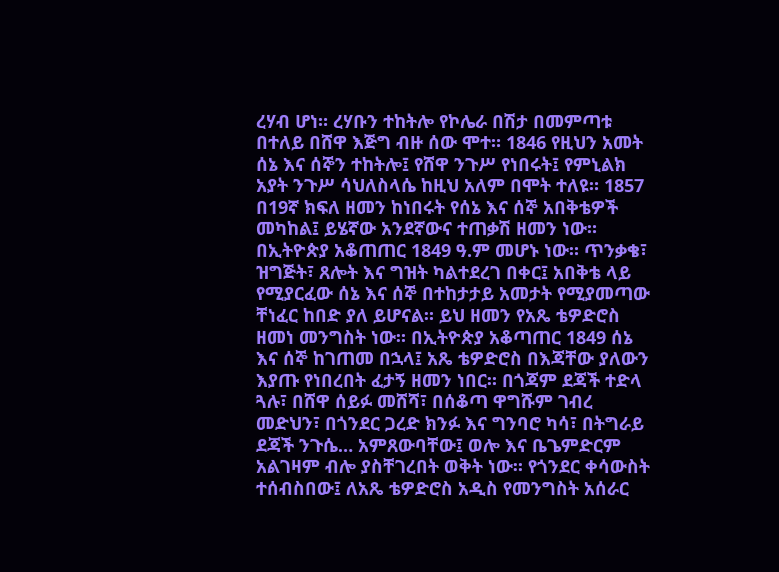ረሃብ ሆነ። ረሃቡን ተከትሎ የኮሌራ በሽታ በመምጣቱ በተለይ በሸዋ እጅግ ብዙ ሰው ሞተ። 1846 የዚህን አመት ሰኔ እና ሰኞን ተከትሎ፤ የሸዋ ንጉሥ የነበሩት፤ የምኒልክ አያት ንጉሥ ሳህለስላሴ ከዚህ አለም በሞት ተለዩ። 1857 በ19ኛ ክፍለ ዘመን ከነበሩት የሰኔ እና ሰኞ አበቅቴዎች መካከል፤ ይሄኛው አንደኛውና ተጠቃሽ ዘመን ነው። በኢትዮጵያ አቆጠጠር 1849 ዓ.ም መሆኑ ነው። ጥንቃቄ፣ ዝግጅት፣ ጸሎት እና ግዝት ካልተደረገ በቀር፤ አበቅቴ ላይ የሚያርፈው ሰኔ እና ሰኞ በተከታታይ አመታት የሚያመጣው ቸነፈር ከበድ ያለ ይሆናል። ይህ ዘመን የአጼ ቴዎድሮስ ዘመነ መንግስት ነው። በኢትዮጵያ አቆጣጠር 1849 ሰኔ እና ሰኞ ከገጠመ በኋላ፤ አጼ ቴዎድሮስ በእጃቸው ያለውን እያጡ የነበረበት ፈታኝ ዘመን ነበር። በጎጃም ደጃች ተድላ ጓሉ፣ በሸዋ ሰይፉ መሸሻ፣ በሰቆጣ ዋግሹም ገብረ መድህን፣ በጎንደር ጋረድ ክንፉ እና ግንባሮ ካሳ፣ በትግራይ ደጃች ንጉሴ… አምጸውባቸው፤ ወሎ እና ቤጌምድርም አልገዛም ብሎ ያስቸገረበት ወቅት ነው። የጎንደር ቀሳውስት ተሰብስበው፤ ለአጼ ቴዎድሮስ አዲስ የመንግስት አሰራር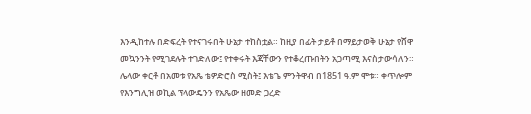እንዲከተሉ በድፍረት የተናገሩበት ሁኔታ ተከስቷል። ከዚያ በፊት ታይቶ በማይታወቅ ሁኔታ የሸዋ መኳንንት የሚገደሉት ተገድለው፤ የተቀሩት እጃቸውን የተቆረጡበትን አጋጣሚ እናስታውሳለን። ሌላው ቀርቶ በአመቱ የአጼ ቴዎድሮስ ሚስት፤ እቴጌ ምንትዋብ በ1851 ዓ.ም ሞቱ። ቀጥሎም የእንግሊዝ ወኪል ፕላውዴንን የአጼው ዘመድ ጋረድ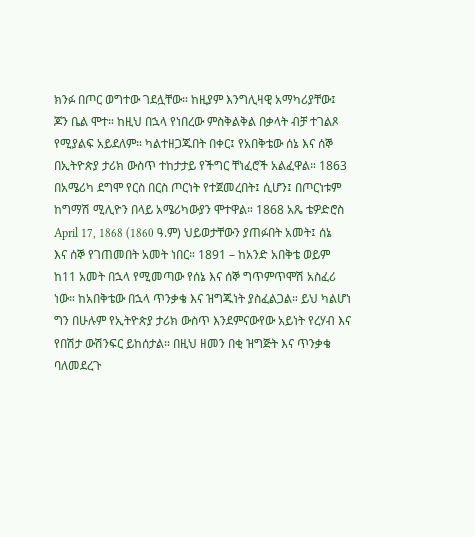ክንፉ በጦር ወግተው ገደሏቸው። ከዚያም እንግሊዛዊ አማካሪያቸው፤ ጆን ቤል ሞተ። ከዚህ በኋላ የነበረው ምስቅልቅል በቃላት ብቻ ተገልጾ የሚያልፍ አይደለም። ካልተዘጋጁበት በቀር፤ የአበቅቴው ሰኔ እና ሰኞ በኢትዮጵያ ታሪክ ውስጥ ተከታታይ የችግር ቸነፈሮች አልፈዋል። 1863 በአሜሪካ ደግሞ የርስ በርስ ጦርነት የተጀመረበት፤ ሲሆን፤ በጦርነቱም ከግማሽ ሚሊዮን በላይ አሜሪካውያን ሞተዋል። 1868 አጼ ቴዎድሮስ April 17, 1868 (1860 ዓ.ም) ህይወታቸውን ያጠፉበት አመት፤ ሰኔ እና ሰኞ የገጠመበት አመት ነበር። 1891 – ከአንድ አበቅቴ ወይም ከ11 አመት በኋላ የሚመጣው የሰኔ እና ሰኞ ግጥምጥሞሽ አስፈሪ ነው። ከአበቅቴው በኋላ ጥንቃቄ እና ዝግጁነት ያስፈልጋል። ይህ ካልሆነ ግን በሁሉም የኢትዮጵያ ታሪክ ውስጥ እንደምናውየው አይነት የረሃብ እና የበሽታ ውሽንፍር ይከሰታል። በዚህ ዘመን በቂ ዝግጅት እና ጥንቃቄ ባለመደረጉ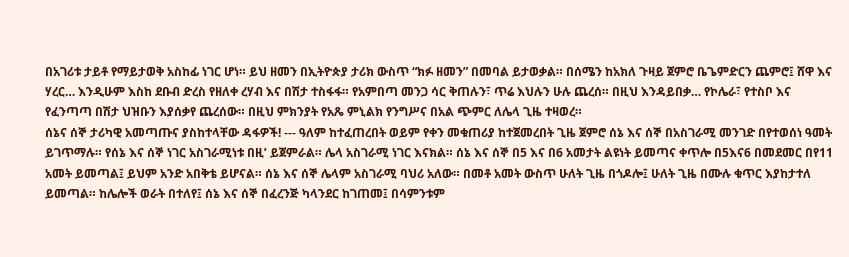በአገሪቱ ታይቶ የማይታወቅ አስከፊ ነገር ሆነ። ይህ ዘመን በኢትዮጵያ ታሪክ ውስጥ “ክፉ ዘመን” በመባል ይታወቃል። በሰሜን ከአክለ ጉዛይ ጀምሮ ቤጌምድርን ጨምሮ፤ ሸዋ እና ሃረር… እንዲሁም እስከ ደቡብ ድረስ የዘለቀ ረሃብ እና በሽታ ተስፋፋ። የአምበጣ መንጋ ሳር ቅጠሉን፣ ጥሬ እህሉን ሁሉ ጨረሰ። በዚህ እንዳይበቃ… የኮሌራ፣ የተስቦ እና የፈንጣጣ በሽታ ህዝቡን እያሰቃየ ጨረሰው። በዚህ ምክንያት የአጼ ምኒልክ የንግሥና በአል ጭምር ለሌላ ጊዜ ተዛወረ።
ሰኔና ሰኞ ታሪካዊ አመጣጡና ያስከተላቸው ዳፋዎች! --- ዓለም ከተፈጠረበት ወይም የቀን መቁጠሪያ ከተጀመረበት ጊዜ ጀምሮ ሰኔ እና ሰኞ በአስገራሚ መንገድ በየተወሰነ ዓመት ይገጥማሉ። የሰኔ እና ሰኞ ነገር አስገራሚነቱ በዚ’ ይጀምራል። ሌላ አስገራሚ ነገር እናክል። ሰኔ እና ሰኞ በ5 እና በ6 አመታት ልዩነት ይመጣና ቀጥሎ በ5እና6 በመደመር በየ11 አመት ይመጣል፤ ይህም አንድ አበቅቴ ይሆናል። ሰኔ እና ሰኞ ሌላም አስገራሚ ባህሪ አለው። በመቶ አመት ውስጥ ሁለት ጊዜ በጎዶሎ፤ ሁለት ጊዜ በሙሉ ቁጥር እያከታተለ ይመጣል። ከሌሎች ወራት በተለየ፤ ሰኔ እና ሰኞ በፈረንጅ ካላንደር ከገጠመ፤ በሳምንቱም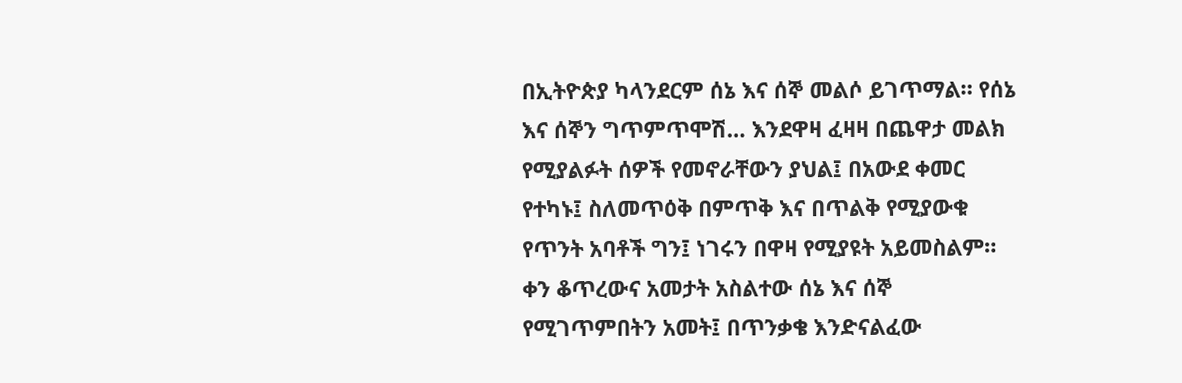በኢትዮጵያ ካላንደርም ሰኔ እና ሰኞ መልሶ ይገጥማል። የሰኔ እና ሰኞን ግጥምጥሞሽ… እንደዋዛ ፈዛዛ በጨዋታ መልክ የሚያልፉት ሰዎች የመኖራቸውን ያህል፤ በአውደ ቀመር የተካኑ፤ ስለመጥዕቅ በምጥቅ እና በጥልቅ የሚያውቁ የጥንት አባቶች ግን፤ ነገሩን በዋዛ የሚያዩት አይመስልም። ቀን ቆጥረውና አመታት አስልተው ሰኔ እና ሰኞ የሚገጥምበትን አመት፤ በጥንቃቄ እንድናልፈው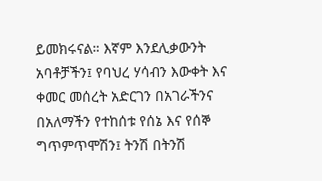ይመክሩናል። እኛም እንደሊቃውንት አባቶቻችን፤ የባህረ ሃሳብን እውቀት እና ቀመር መሰረት አድርገን በአገራችንና በአለማችን የተከሰቱ የሰኔ እና የሰኞ ግጥምጥሞሽን፤ ትንሽ በትንሽ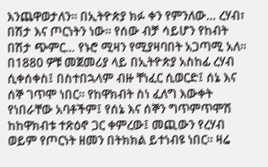እንጨዋወታለን። በኢትዮጵያ ክፉ ቀን የምንለው… ረሃብ፣ በሽታ እና ጦርነትን ነው። የሰው ብቻ ሳይሆን የከብት በሽታ ጭምር… የኑሮ ሚዛን የሚያዛባበት አጋጣሚ አለ። በ1880 ዎቹ መጀመሪያ ላይ በኢትዮጵያ አስከፊ ረሃብ ሲቀሰቀስ፤ በስተበኋላም ብዙ ቸነፈር ሲወርድ፤ ሰኔ እና ሰኞ ገጥሞ ነበር። የከዋክብት ስነ ፈለግ እውቀት የነበራቸው አባቶችም፤ የሰኔ እና ሰኞን ግጥምጥሞሽ ከከዋክብቱ ተጽዕኖ ጋር ቀምረው፤ መጪውን የረሃብ ወይም የጦርነት ዘመን በትክክል ይተነብዩ ነበር። ዛሬ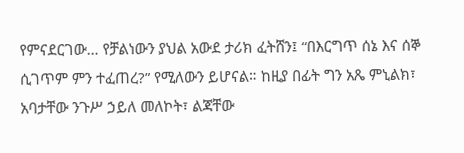የምናደርገው… የቻልነውን ያህል አውደ ታሪክ ፈትሸን፤ “በእርግጥ ሰኔ እና ሰኞ ሲገጥም ምን ተፈጠረ?” የሚለውን ይሆናል። ከዚያ በፊት ግን አጼ ምኒልክ፣ አባታቸው ንጉሥ ኃይለ መለኮት፣ ልጃቸው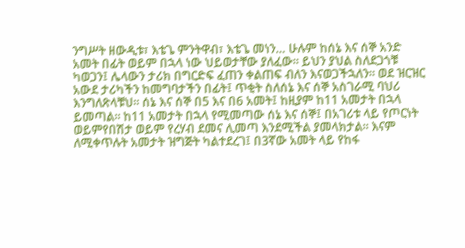ንግሥት ዘውዲቱ፣ እቴጌ ምንትዋብ፣ እቴጌ መነን… ሁሉም ከሰኔ እና ሰኞ አንድ አመት በፊት ወይም በኋላ ነው ህይወታቸው ያለፈው። ይህን ያህል ስለደጋጎቹ ካወጋን፤ ሌላውን ታሪክ በግርድፍ ፈጠን ቀልጠፍ ብለን እናወጋችኋለን። ወደ ዝርዝር አውደ ታሪካችን ከመግባታችን በፊት፤ ጥቂት ስለሰኔ እና ሰኞ አስገራሚ ባህሪ እንግለጽላቹህ። ሰኔ እና ሰኞ በ5 እና በ6 አመት፤ ከዚያም ከ11 አመታት በኋላ ይመጣል። ከ11 አመታት በኋላ የሚመጣው ሰኔ እና ሰኞ፤ በአገሪቱ ላይ የጦርነት ወይምየበሽታ ወይም የረሃብ ደመና ሊመጣ እንደሚችል ያመላክታል። እናም ለሚቀጥሉት አመታት ዝግጅት ካልተደረገ፤ በ3ኛው አመት ላይ የከፋ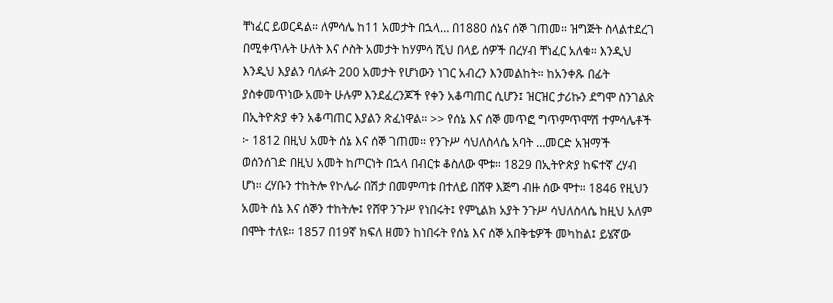ቸነፈር ይወርዳል። ለምሳሌ ከ11 አመታት በኋላ… በ1880 ሰኔና ሰኞ ገጠመ። ዝግጅት ስላልተደረገ በሚቀጥሉት ሁለት እና ሶስት አመታት ከሃምሳ ሺህ በላይ ሰዎች በረሃብ ቸነፈር አለቁ። እንዲህ እንዲህ እያልን ባለፉት 200 አመታት የሆነውን ነገር አብረን እንመልከት። ከአንቀጹ በፊት ያስቀመጥነው አመት ሁሉም እንደፈረንጆች የቀን አቆጣጠር ሲሆን፤ ዝርዝር ታሪኩን ደግሞ ስንገልጽ በኢትዮጵያ ቀን አቆጣጠር እያልን ጽፈነዋል። >> የሰኔ እና ሰኞ መጥፎ ግጥምጥሞሽ ተምሳሌቶች ፦ 1812 በዚህ አመት ሰኔ እና ሰኞ ገጠመ። የንጉሥ ሳህለስላሴ አባት …መርድ አዝማች ወሰንሰገድ በዚህ አመት ከጦርነት በኋላ በብርቱ ቆስለው ሞቱ። 1829 በኢትዮጵያ ከፍተኛ ረሃብ ሆነ። ረሃቡን ተከትሎ የኮሌራ በሽታ በመምጣቱ በተለይ በሸዋ እጅግ ብዙ ሰው ሞተ። 1846 የዚህን አመት ሰኔ እና ሰኞን ተከትሎ፤ የሸዋ ንጉሥ የነበሩት፤ የምኒልክ አያት ንጉሥ ሳህለስላሴ ከዚህ አለም በሞት ተለዩ። 1857 በ19ኛ ክፍለ ዘመን ከነበሩት የሰኔ እና ሰኞ አበቅቴዎች መካከል፤ ይሄኛው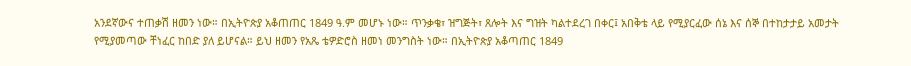አንደኛውና ተጠቃሽ ዘመን ነው። በኢትዮጵያ አቆጠጠር 1849 ዓ.ም መሆኑ ነው። ጥንቃቄ፣ ዝግጅት፣ ጸሎት እና ግዝት ካልተደረገ በቀር፤ አበቅቴ ላይ የሚያርፈው ሰኔ እና ሰኞ በተከታታይ አመታት የሚያመጣው ቸነፈር ከበድ ያለ ይሆናል። ይህ ዘመን የአጼ ቴዎድሮስ ዘመነ መንግስት ነው። በኢትዮጵያ አቆጣጠር 1849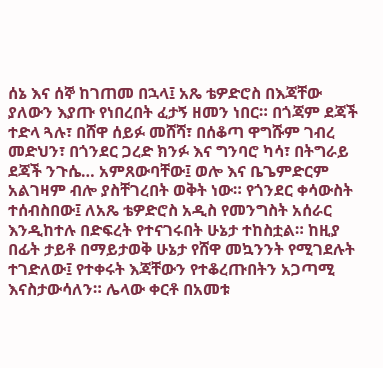ሰኔ እና ሰኞ ከገጠመ በኋላ፤ አጼ ቴዎድሮስ በእጃቸው ያለውን እያጡ የነበረበት ፈታኝ ዘመን ነበር። በጎጃም ደጃች ተድላ ጓሉ፣ በሸዋ ሰይፉ መሸሻ፣ በሰቆጣ ዋግሹም ገብረ መድህን፣ በጎንደር ጋረድ ክንፉ እና ግንባሮ ካሳ፣ በትግራይ ደጃች ንጉሴ… አምጸውባቸው፤ ወሎ እና ቤጌምድርም አልገዛም ብሎ ያስቸገረበት ወቅት ነው። የጎንደር ቀሳውስት ተሰብስበው፤ ለአጼ ቴዎድሮስ አዲስ የመንግስት አሰራር እንዲከተሉ በድፍረት የተናገሩበት ሁኔታ ተከስቷል። ከዚያ በፊት ታይቶ በማይታወቅ ሁኔታ የሸዋ መኳንንት የሚገደሉት ተገድለው፤ የተቀሩት እጃቸውን የተቆረጡበትን አጋጣሚ እናስታውሳለን። ሌላው ቀርቶ በአመቱ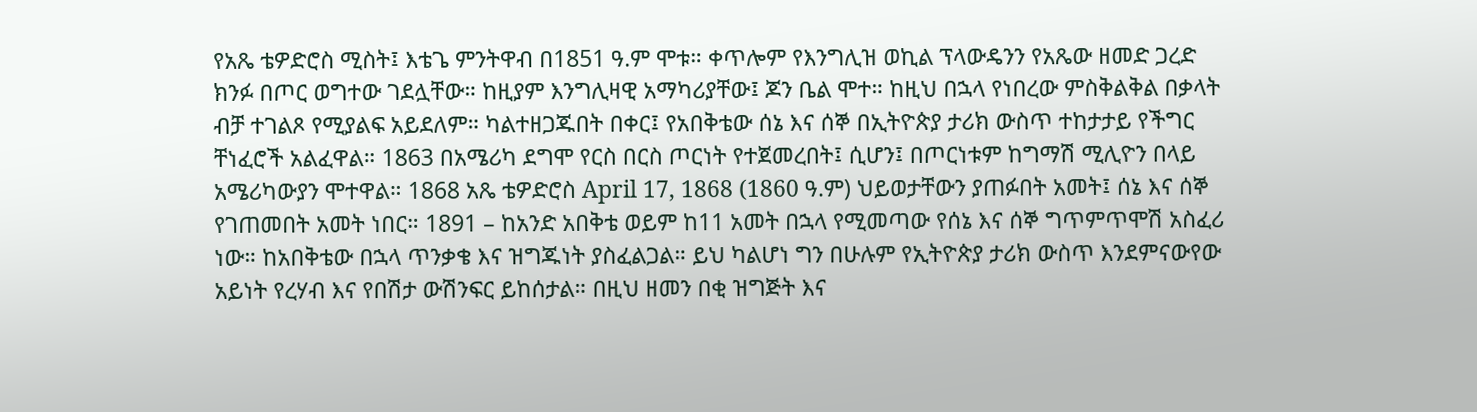የአጼ ቴዎድሮስ ሚስት፤ እቴጌ ምንትዋብ በ1851 ዓ.ም ሞቱ። ቀጥሎም የእንግሊዝ ወኪል ፕላውዴንን የአጼው ዘመድ ጋረድ ክንፉ በጦር ወግተው ገደሏቸው። ከዚያም እንግሊዛዊ አማካሪያቸው፤ ጆን ቤል ሞተ። ከዚህ በኋላ የነበረው ምስቅልቅል በቃላት ብቻ ተገልጾ የሚያልፍ አይደለም። ካልተዘጋጁበት በቀር፤ የአበቅቴው ሰኔ እና ሰኞ በኢትዮጵያ ታሪክ ውስጥ ተከታታይ የችግር ቸነፈሮች አልፈዋል። 1863 በአሜሪካ ደግሞ የርስ በርስ ጦርነት የተጀመረበት፤ ሲሆን፤ በጦርነቱም ከግማሽ ሚሊዮን በላይ አሜሪካውያን ሞተዋል። 1868 አጼ ቴዎድሮስ April 17, 1868 (1860 ዓ.ም) ህይወታቸውን ያጠፉበት አመት፤ ሰኔ እና ሰኞ የገጠመበት አመት ነበር። 1891 – ከአንድ አበቅቴ ወይም ከ11 አመት በኋላ የሚመጣው የሰኔ እና ሰኞ ግጥምጥሞሽ አስፈሪ ነው። ከአበቅቴው በኋላ ጥንቃቄ እና ዝግጁነት ያስፈልጋል። ይህ ካልሆነ ግን በሁሉም የኢትዮጵያ ታሪክ ውስጥ እንደምናውየው አይነት የረሃብ እና የበሽታ ውሽንፍር ይከሰታል። በዚህ ዘመን በቂ ዝግጅት እና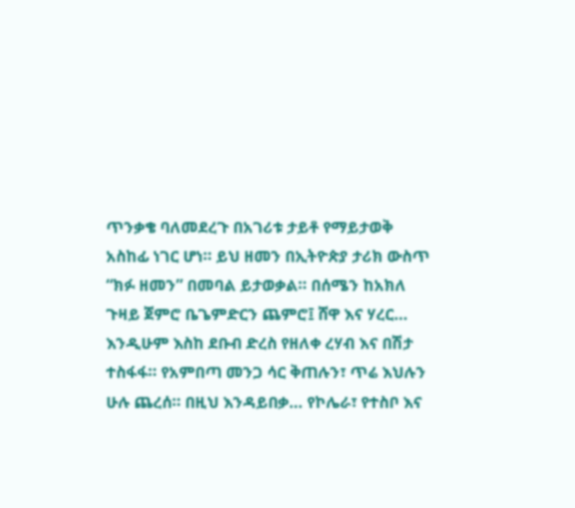ጥንቃቄ ባለመደረጉ በአገሪቱ ታይቶ የማይታወቅ አስከፊ ነገር ሆነ። ይህ ዘመን በኢትዮጵያ ታሪክ ውስጥ “ክፉ ዘመን” በመባል ይታወቃል። በሰሜን ከአክለ ጉዛይ ጀምሮ ቤጌምድርን ጨምሮ፤ ሸዋ እና ሃረር… እንዲሁም እስከ ደቡብ ድረስ የዘለቀ ረሃብ እና በሽታ ተስፋፋ። የአምበጣ መንጋ ሳር ቅጠሉን፣ ጥሬ እህሉን ሁሉ ጨረሰ። በዚህ እንዳይበቃ… የኮሌራ፣ የተስቦ እና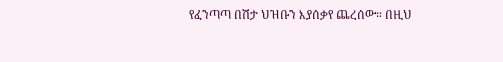የፈንጣጣ በሽታ ህዝቡን እያሰቃየ ጨረሰው። በዚህ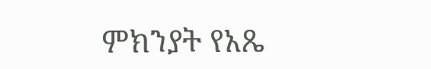ምክንያት የአጼ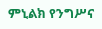ምኒልክ የንግሥና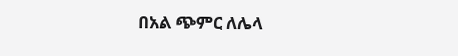በአል ጭምር ለሌላ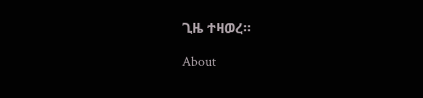ጊዜ ተዛወረ።

About